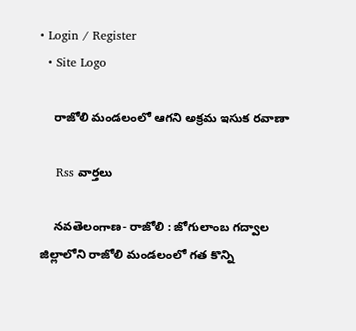• Login / Register
  • Site Logo

    రాజోలి మండలంలో ఆగని అక్రమ ఇసుక రవాణా

    Rss వార్తలు

    నవతెలంగాణ- రాజోలి : జోగులాంబ గద్వాల జిల్లాలోని రాజోలి మండలంలో గత కొన్ని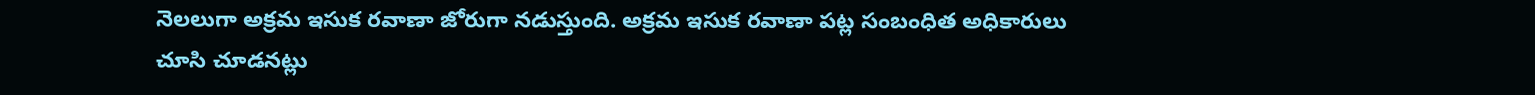నెలలుగా అక్రమ ఇసుక రవాణా జోరుగా నడుస్తుంది. అక్రమ ఇసుక రవాణా పట్ల సంబంధిత అధికారులు చూసి చూడనట్లు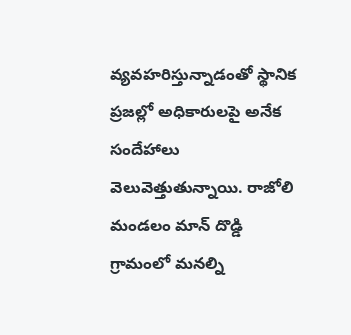వ్యవహరిస్తున్నాడంతో స్థానిక ప్రజల్లో అధికారులపై అనేక సందేహాలు వెలువెత్తుతున్నాయి. రాజోలి మండలం మాన్ దొడ్డి గ్రామంలో మనల్ని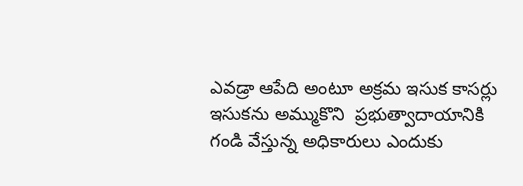ఎవడ్రా ఆపేది అంటూ అక్రమ ఇసుక కాసర్లు ఇసుకను అమ్ముకొని  ప్రభుత్వాదాయానికి గండి వేస్తున్న అధికారులు ఎందుకు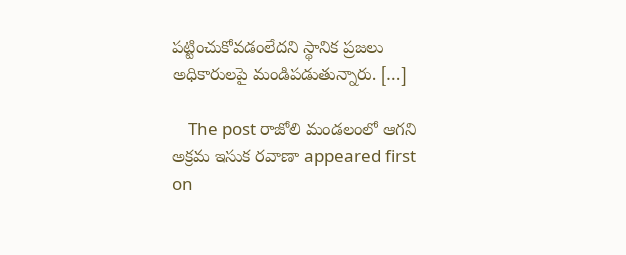పట్టించుకోవడంలేదని స్థానిక ప్రజలు అధికారులపై మండిపడుతున్నారు. […]

    The post రాజోలి మండలంలో ఆగని అక్రమ ఇసుక రవాణా appeared first on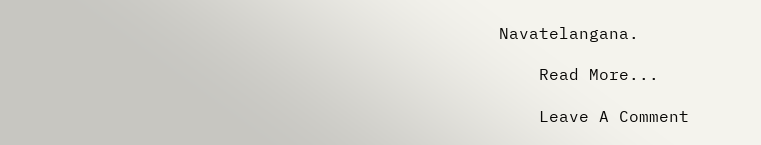Navatelangana.

    Read More...

    Leave A Comment